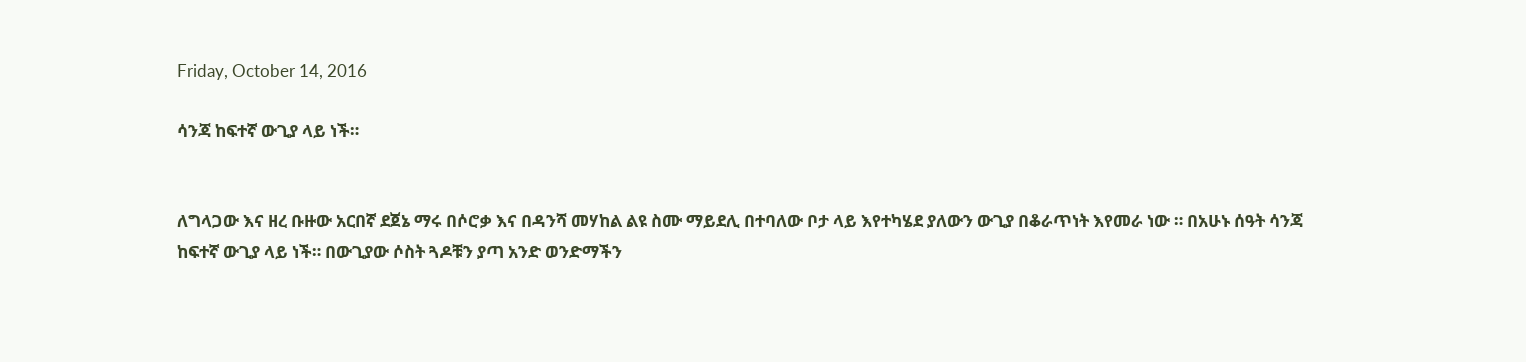Friday, October 14, 2016

ሳንጃ ከፍተኛ ውጊያ ላይ ነች።


ለግላጋው እና ዘረ ቡዙው አርበኛ ደጀኔ ማሩ በሶሮቃ እና በዳንሻ መሃከል ልዩ ስሙ ማይደሊ በተባለው ቦታ ላይ እየተካሄደ ያለውን ውጊያ በቆራጥነት እየመራ ነው ። በአሁኑ ሰዓት ሳንጃ ከፍተኛ ውጊያ ላይ ነች። በውጊያው ሶስት ጓዶቹን ያጣ አንድ ወንድማችን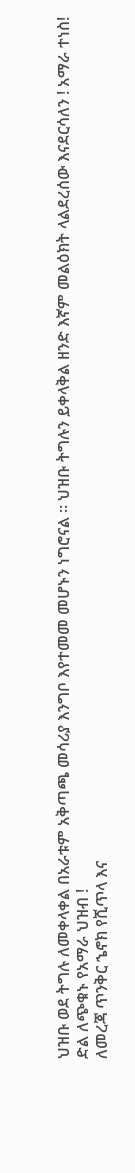ህዝቡ ወደ ትግሉ ለመቀላቀል በአራቱም አቅጣጫ መሳሪያ እንግቦ እየተመመ መሆኑን ነግሮናል ። ህዝቡ ትግሉን ይቀላቅል ዘንድ እኛም መልዕክት ላልደረሰው እናደርሳለን ! አማራ ተነስ!
ድል ለጭቁኑ የአማራ ህዝብ !
ለመረጃ ጥንቅር ኄኖክ የሺጥላ እና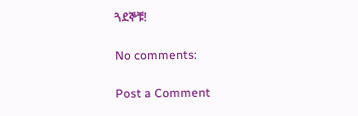ጓደኞቹ!

No comments:

Post a Comment